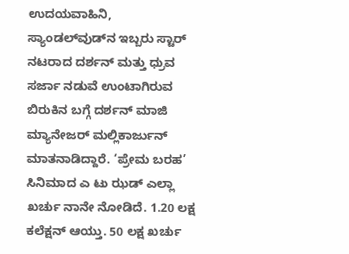ಉದಯವಾಹಿನಿ, ಸ್ಯಾಂಡಲ್‌ವುಡ್‌ನ ಇಬ್ಬರು ಸ್ಟಾರ್‌ ನಟರಾದ ದರ್ಶನ್‌ ಮತ್ತು ಧ್ರುವ ಸರ್ಜಾ ನಡುವೆ ಉಂಟಾಗಿರುವ ಬಿರುಕಿನ ಬಗ್ಗೆ ದರ್ಶನ್‌ ಮಾಜಿ ಮ್ಯಾನೇಜರ್‌ ಮಲ್ಲಿಕಾರ್ಜುನ್‌ ಮಾತನಾಡಿದ್ದಾರೆ. ‘ಪ್ರೇಮ ಬರಹ’ ಸಿನಿಮಾದ ಎ ಟು ಝಡ್ ಎಲ್ಲಾ ಖರ್ಚು ನಾನೇ ನೋಡಿದೆ. 1.20 ಲಕ್ಷ ಕಲೆಕ್ಷನ್‌ ಆಯ್ತು. 50 ಲಕ್ಷ ಖರ್ಚು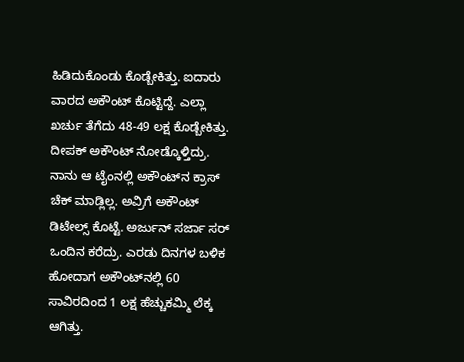ಹಿಡಿದುಕೊಂಡು ಕೊಡ್ಬೇಕಿತ್ತು. ಐದಾರು ವಾರದ ಅಕೌಂಟ್ ಕೊಟ್ಟಿದ್ದೆ. ಎಲ್ಲಾ ಖರ್ಚು ತೆಗೆದು 48-49 ಲಕ್ಷ ಕೊಡ್ಬೇಕಿತ್ತು. ದೀಪಕ್ ಅಕೌಂಟ್ ನೋಡ್ಕೊಳ್ತಿದ್ರು. ನಾನು ಆ ಟೈಂನಲ್ಲಿ ಅಕೌಂಟ್‌ನ ಕ್ರಾಸ್ ಚೆಕ್ ಮಾಡ್ಲಿಲ್ಲ. ಅವ್ರಿಗೆ ಅಕೌಂಟ್ ಡಿಟೇಲ್ಸ್ ಕೊಟ್ಟೆ. ಅರ್ಜುನ್ ಸರ್ಜಾ ಸರ್ ಒಂದಿನ ಕರೆದ್ರು. ಎರಡು ದಿನಗಳ ಬಳಿಕ ಹೋದಾಗ ಅಕೌಂಟ್‌ನಲ್ಲಿ 60 ಸಾವಿರದಿಂದ 1 ಲಕ್ಷ ಹೆಚ್ಚುಕಮ್ಮಿ ಲೆಕ್ಕ ಆಗಿತ್ತು.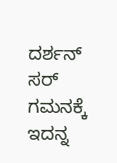ದರ್ಶನ್ ಸರ್ ಗಮನಕ್ಕೆ ಇದನ್ನ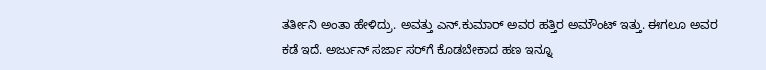ತರ್ತೀನಿ ಅಂತಾ ಹೇಳಿದ್ರು. ಅವತ್ತು ಎನ್.ಕುಮಾರ್ ಅವರ ಹತ್ತಿರ ಅಮೌಂಟ್ ಇತ್ತು. ಈಗಲೂ ಅವರ ಕಡೆ ಇದೆ. ಅರ್ಜುನ್ ಸರ್ಜಾ ಸರ್‌ಗೆ ಕೊಡಬೇಕಾದ ಹಣ ಇನ್ನೂ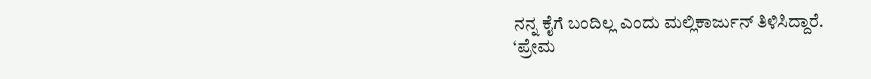ನನ್ನ ಕೈಗೆ ಬಂದಿಲ್ಲ ಎಂದು ಮಲ್ಲಿಕಾರ್ಜುನ್‌ ತಿಳಿಸಿದ್ದಾರೆ.
‘ಪ್ರೇಮ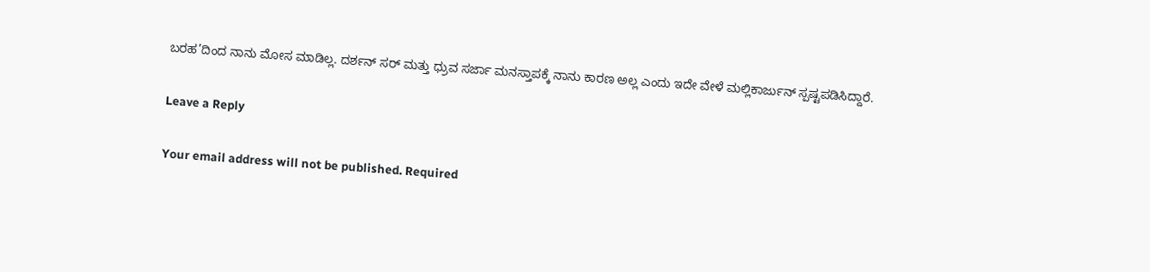ಬರಹ’ದಿಂದ ನಾನು ಮೋಸ ಮಾಡಿಲ್ಲ. ದರ್ಶನ್ ಸರ್‌ ಮತ್ತು ಧ್ರುವ‌ ಸರ್ಜಾ ಮನಸ್ತಾಪಕ್ಕೆ ನಾನು ಕಾರಣ ಅಲ್ಲ ಎಂದು ಇದೇ ವೇಳೆ ಮಲ್ಲಿಕಾರ್ಜುನ್‌ ಸ್ಪಷ್ಟಪಡಿಸಿದ್ದಾರೆ.

Leave a Reply

Your email address will not be published. Required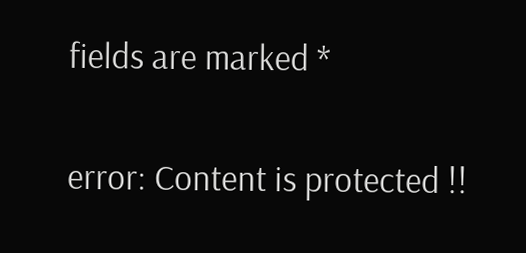fields are marked *

error: Content is protected !!